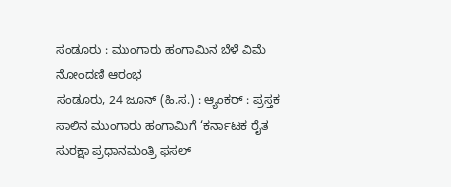ಸಂಡೂರು : ಮುಂಗಾರು ಹಂಗಾಮಿನ ಬೆಳೆ ವಿಮೆ ನೋಂದಣಿ ಆರಂಭ
ಸಂಡೂರು, 24 ಜೂನ್ (ಹಿ.ಸ.) : ಆ್ಯಂಕರ್ : ಪ್ರಸ್ತಕ ಸಾಲಿನ ಮುಂಗಾರು ಹಂಗಾಮಿಗೆ ‘ಕರ್ನಾಟಕ ರೈತ ಸುರಕ್ಷಾ ಪ್ರಧಾನಮಂತ್ರಿ ಫಸಲ್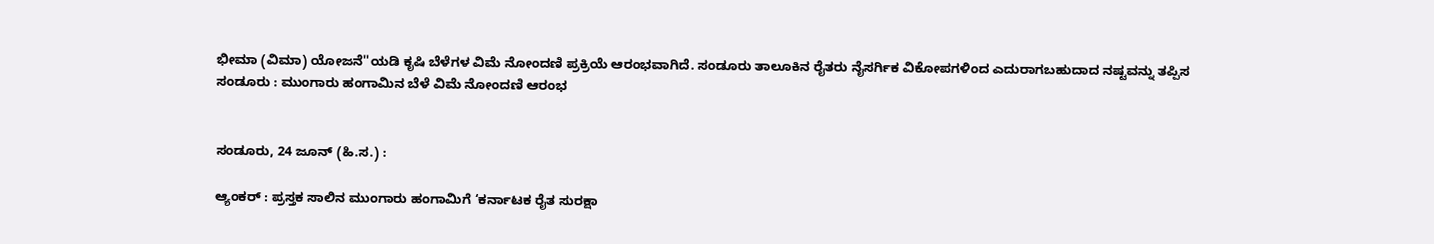ಭೀಮಾ (ವಿಮಾ) ಯೋಜನೆ''ಯಡಿ ಕೃಷಿ ಬೆಳೆಗಳ ವಿಮೆ ನೋಂದಣಿ ಪ್ರಕ್ರಿಯೆ ಆರಂಭವಾಗಿದೆ. ಸಂಡೂರು ತಾಲೂಕಿನ ರೈತರು ನೈಸರ್ಗಿಕ ವಿಕೋಪಗಳಿಂದ ಎದುರಾಗಬಹುದಾದ ನಷ್ಟವನ್ನು ತಪ್ಪಿಸ
ಸಂಡೂರು : ಮುಂಗಾರು ಹಂಗಾಮಿನ ಬೆಳೆ ವಿಮೆ ನೋಂದಣಿ ಆರಂಭ


ಸಂಡೂರು, 24 ಜೂನ್ (ಹಿ.ಸ.) :

ಆ್ಯಂಕರ್ : ಪ್ರಸ್ತಕ ಸಾಲಿನ ಮುಂಗಾರು ಹಂಗಾಮಿಗೆ ‘ಕರ್ನಾಟಕ ರೈತ ಸುರಕ್ಷಾ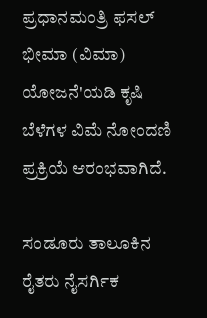ಪ್ರಧಾನಮಂತ್ರಿ ಫಸಲ್ ಭೀಮಾ (ವಿಮಾ) ಯೋಜನೆ'ಯಡಿ ಕೃಷಿ ಬೆಳೆಗಳ ವಿಮೆ ನೋಂದಣಿ ಪ್ರಕ್ರಿಯೆ ಆರಂಭವಾಗಿದೆ.

ಸಂಡೂರು ತಾಲೂಕಿನ ರೈತರು ನೈಸರ್ಗಿಕ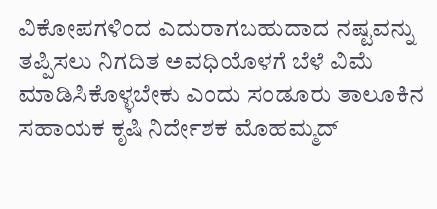ವಿಕೋಪಗಳಿಂದ ಎದುರಾಗಬಹುದಾದ ನಷ್ಟವನ್ನು ತಪ್ಪಿಸಲು ನಿಗದಿತ ಅವಧಿಯೊಳಗೆ ಬೆಳೆ ವಿಮೆ ಮಾಡಿಸಿಕೊಳ್ಳಬೇಕು ಎಂದು ಸಂಡೂರು ತಾಲೂಕಿನ ಸಹಾಯಕ ಕೃಷಿ ನಿರ್ದೇಶಕ ಮೊಹಮ್ಮದ್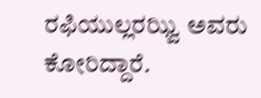ರಫಿಯುಲ್ಲರಝ್ವಿ ಅವರು ಕೋರಿದ್ದಾರೆ.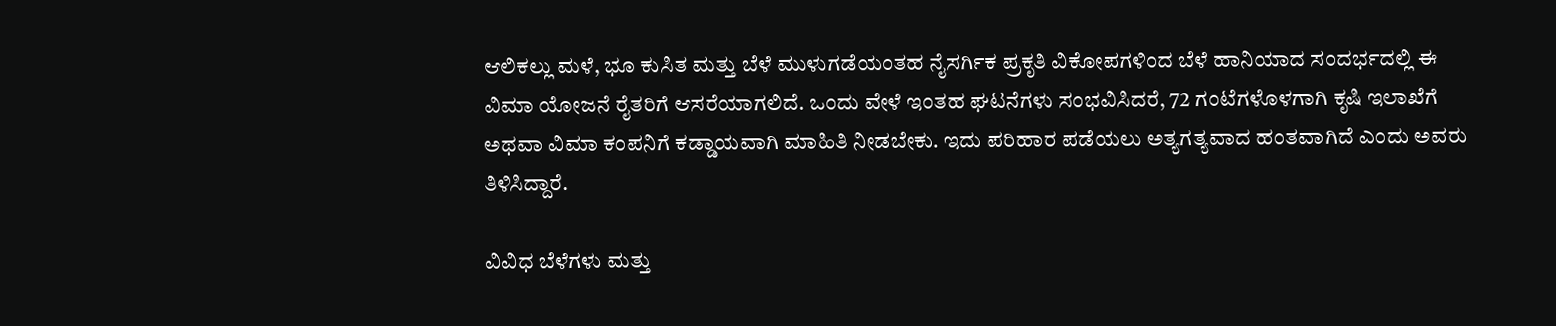ಆಲಿಕಲ್ಲು ಮಳೆ, ಭೂ ಕುಸಿತ ಮತ್ತು ಬೆಳೆ ಮುಳುಗಡೆಯಂತಹ ನೈಸರ್ಗಿಕ ಪ್ರಕೃತಿ ವಿಕೋಪಗಳಿಂದ ಬೆಳೆ ಹಾನಿಯಾದ ಸಂದರ್ಭದಲ್ಲಿ ಈ ವಿಮಾ ಯೋಜನೆ ರೈತರಿಗೆ ಆಸರೆಯಾಗಲಿದೆ. ಒಂದು ವೇಳೆ ಇಂತಹ ಘಟನೆಗಳು ಸಂಭವಿಸಿದರೆ, 72 ಗಂಟೆಗಳೊಳಗಾಗಿ ಕೃಷಿ ಇಲಾಖೆಗೆ ಅಥವಾ ವಿಮಾ ಕಂಪನಿಗೆ ಕಡ್ಡಾಯವಾಗಿ ಮಾಹಿತಿ ನೀಡಬೇಕು. ಇದು ಪರಿಹಾರ ಪಡೆಯಲು ಅತ್ಯಗತ್ಯವಾದ ಹಂತವಾಗಿದೆ ಎಂದು ಅವರು ತಿಳಿಸಿದ್ದಾರೆ.

ವಿವಿಧ ಬೆಳೆಗಳು ಮತ್ತು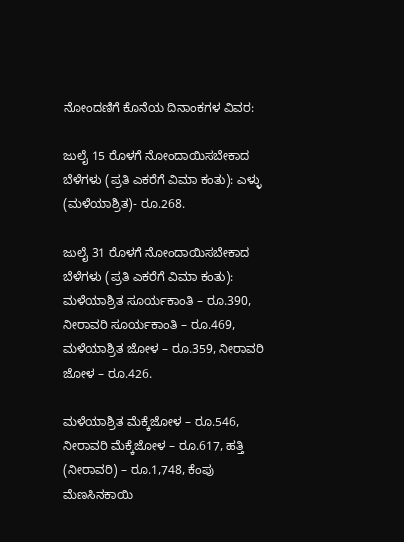ನೋಂದಣಿಗೆ ಕೊನೆಯ ದಿನಾಂಕಗಳ ವಿವರ:

ಜುಲೈ 15 ರೊಳಗೆ ನೋಂದಾಯಿಸಬೇಕಾದ ಬೆಳೆಗಳು (ಪ್ರತಿ ಎಕರೆಗೆ ವಿಮಾ ಕಂತು): ಎಳ್ಳು (ಮಳೆಯಾಶ್ರಿತ)- ರೂ.268.

ಜುಲೈ 31 ರೊಳಗೆ ನೋಂದಾಯಿಸಬೇಕಾದ ಬೆಳೆಗಳು (ಪ್ರತಿ ಎಕರೆಗೆ ವಿಮಾ ಕಂತು): ಮಳೆಯಾಶ್ರಿತ ಸೂರ್ಯಕಾಂತಿ – ರೂ.390, ನೀರಾವರಿ ಸೂರ್ಯಕಾಂತಿ – ರೂ.469, ಮಳೆಯಾಶ್ರಿತ ಜೋಳ – ರೂ.359, ನೀರಾವರಿ ಜೋಳ – ರೂ.426.

ಮಳೆಯಾಶ್ರಿತ ಮೆಕ್ಕೆಜೋಳ – ರೂ.546, ನೀರಾವರಿ ಮೆಕ್ಕೆಜೋಳ – ರೂ.617, ಹತ್ತಿ (ನೀರಾವರಿ) – ರೂ.1,748, ಕೆಂಪು ಮೆಣಸಿನಕಾಯಿ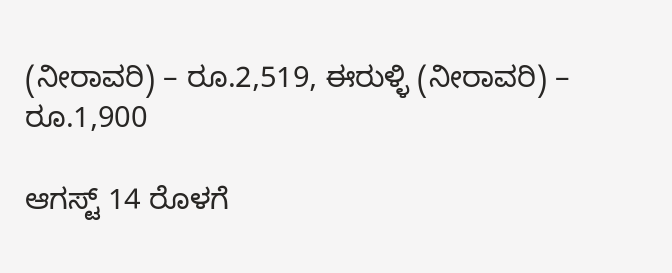(ನೀರಾವರಿ) – ರೂ.2,519, ಈರುಳ್ಳಿ (ನೀರಾವರಿ) – ರೂ.1,900

ಆಗಸ್ಟ್ 14 ರೊಳಗೆ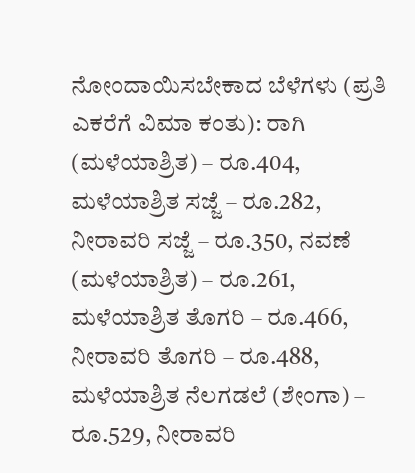ನೋಂದಾಯಿಸಬೇಕಾದ ಬೆಳೆಗಳು (ಪ್ರತಿ ಎಕರೆಗೆ ವಿಮಾ ಕಂತು): ರಾಗಿ (ಮಳೆಯಾಶ್ರಿತ) – ರೂ.404, ಮಳೆಯಾಶ್ರಿತ ಸಜ್ಜೆ – ರೂ.282, ನೀರಾವರಿ ಸಜ್ಜೆ – ರೂ.350, ನವಣೆ (ಮಳೆಯಾಶ್ರಿತ) – ರೂ.261, ಮಳೆಯಾಶ್ರಿತ ತೊಗರಿ – ರೂ.466, ನೀರಾವರಿ ತೊಗರಿ – ರೂ.488, ಮಳೆಯಾಶ್ರಿತ ನೆಲಗಡಲೆ (ಶೇಂಗಾ) – ರೂ.529, ನೀರಾವರಿ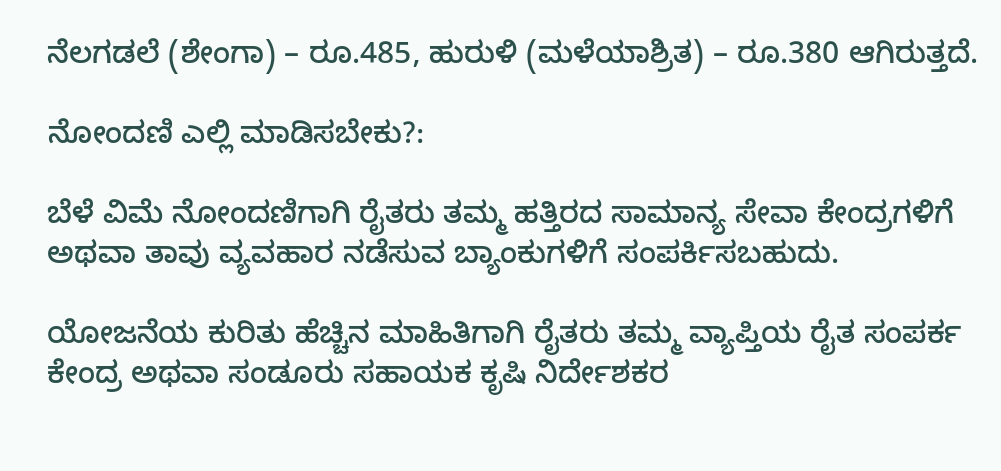ನೆಲಗಡಲೆ (ಶೇಂಗಾ) – ರೂ.485, ಹುರುಳಿ (ಮಳೆಯಾಶ್ರಿತ) – ರೂ.380 ಆಗಿರುತ್ತದೆ.

ನೋಂದಣಿ ಎಲ್ಲಿ ಮಾಡಿಸಬೇಕು?:

ಬೆಳೆ ವಿಮೆ ನೋಂದಣಿಗಾಗಿ ರೈತರು ತಮ್ಮ ಹತ್ತಿರದ ಸಾಮಾನ್ಯ ಸೇವಾ ಕೇಂದ್ರಗಳಿಗೆ ಅಥವಾ ತಾವು ವ್ಯವಹಾರ ನಡೆಸುವ ಬ್ಯಾಂಕುಗಳಿಗೆ ಸಂಪರ್ಕಿಸಬಹುದು.

ಯೋಜನೆಯ ಕುರಿತು ಹೆಚ್ಚಿನ ಮಾಹಿತಿಗಾಗಿ ರೈತರು ತಮ್ಮ ವ್ಯಾಪ್ತಿಯ ರೈತ ಸಂಪರ್ಕ ಕೇಂದ್ರ ಅಥವಾ ಸಂಡೂರು ಸಹಾಯಕ ಕೃಷಿ ನಿರ್ದೇಶಕರ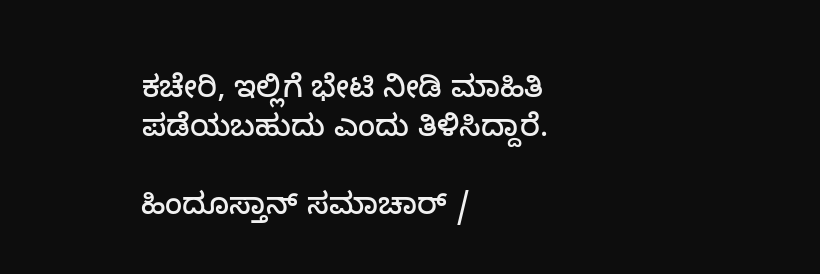ಕಚೇರಿ, ಇಲ್ಲಿಗೆ ಭೇಟಿ ನೀಡಿ ಮಾಹಿತಿ ಪಡೆಯಬಹುದು ಎಂದು ತಿಳಿಸಿದ್ದಾರೆ.

ಹಿಂದೂಸ್ತಾನ್ ಸಮಾಚಾರ್ /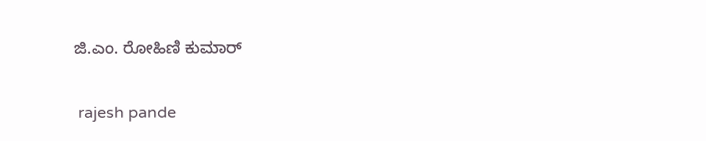ಜಿ.ಎಂ. ರೋಹಿಣಿ ಕುಮಾರ್


 rajesh pande